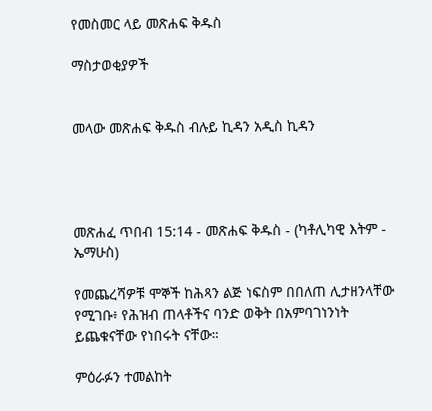የመስመር ላይ መጽሐፍ ቅዱስ

ማስታወቂያዎች


መላው መጽሐፍ ቅዱስ ብሉይ ኪዳን አዲስ ኪዳን




መጽሐፈ ጥበብ 15:14 - መጽሐፍ ቅዱስ - (ካቶሊካዊ እትም - ኤማሁስ)

የመጨረሻዎቹ ሞኞች ከሕጻን ልጅ ነፍስም በበለጠ ሊታዘንላቸው የሚገቡ፥ የሕዝብ ጠላቶችና ባንድ ወቅት በአምባገነንነት ይጨቁናቸው የነበሩት ናቸው።

ምዕራፉን ተመልከት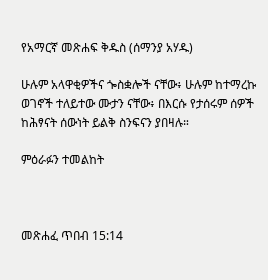የአማርኛ መጽሐፍ ቅዱስ (ሰማንያ አሃዱ)

ሁሉም አላዋቂዎችና ጐስቋሎች ናቸው፥ ሁሉም ከተማረኩ ወገኖች ተለይተው ሙታን ናቸው፥ በእርሱ የታሰሩም ሰዎች ከሕፃናት ሰውነት ይልቅ ስንፍናን ያበዛሉ።

ምዕራፉን ተመልከት



መጽሐፈ ጥበብ 15:14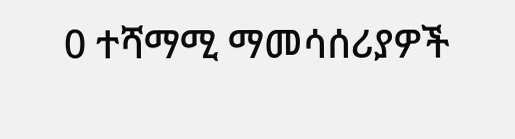0 ተሻማሚ ማመሳሰሪያዎች